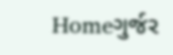Homeગુર્જર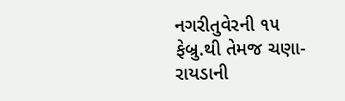નગરીતુવેરની ૧૫ ફેબ્રુ.થી તેમજ ચણા-રાયડાની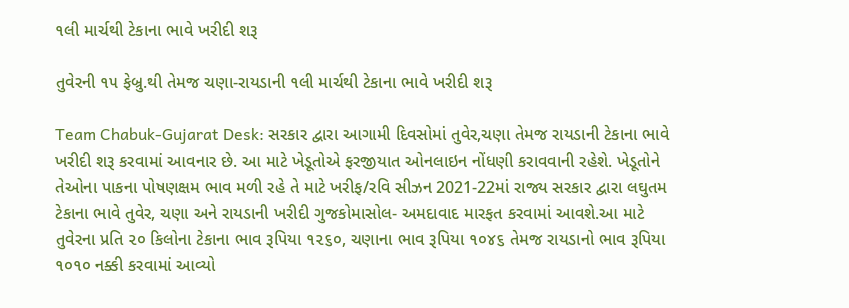૧લી માર્ચથી ટેકાના ભાવે ખરીદી શરૂ

તુવેરની ૧૫ ફેબ્રુ.થી તેમજ ચણા-રાયડાની ૧લી માર્ચથી ટેકાના ભાવે ખરીદી શરૂ

Team Chabuk-Gujarat Desk: સરકાર દ્વારા આગામી દિવસોમાં તુવેર,ચણા તેમજ રાયડાની ટેકાના ભાવે ખરીદી શરૂ કરવામાં આવનાર છે. આ માટે ખેડૂતોએ ફરજીયાત ઓનલાઇન નોંધણી કરાવવાની રહેશે. ખેડૂતોને તેઓના પાકના પોષણક્ષમ ભાવ મળી રહે તે માટે ખરીફ/રવિ સીઝન 2021-22માં રાજ્ય સરકાર દ્વારા લઘુતમ ટેકાના ભાવે તુવેર, ચણા અને રાયડાની ખરીદી ગુજકોમાસોલ- અમદાવાદ મારફત કરવામાં આવશે.આ માટે તુવેરના પ્રતિ ૨૦ કિલોના ટેકાના ભાવ રૂપિયા ૧૨૬૦, ચણાના ભાવ રૂપિયા ૧૦૪૬ તેમજ રાયડાનો ભાવ રૂપિયા ૧૦૧૦ નક્કી કરવામાં આવ્યો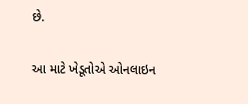છે.

આ માટે ખેડૂતોએ ઓનલાઇન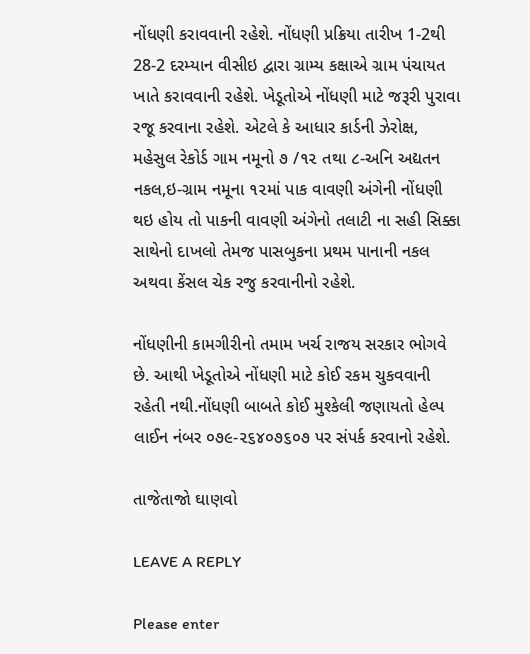નોંધણી કરાવવાની રહેશે. નોંધણી પ્રક્રિયા તારીખ 1-2થી 28-2 દરમ્યાન વીસીઇ દ્વારા ગ્રામ્ય કક્ષાએ ગ્રામ પંચાયત ખાતે કરાવવાની રહેશે. ખેડૂતોએ નોંધણી માટે જરૂરી પુરાવા રજૂ કરવાના રહેશે. એટલે કે આધાર કાર્ડની ઝેરોક્ષ, મહેસુલ રેકોર્ડ ગામ નમૂનો ૭ /૧૨ તથા ૮-અનિ અદ્યતન નકલ,ઇ-ગ્રામ નમૂના ૧૨માં પાક વાવણી અંગેની નોંધણી થઇ હોય તો પાકની વાવણી અંગેનો તલાટી ના સહી સિક્કા સાથેનો દાખલો તેમજ પાસબુકના પ્રથમ પાનાની નકલ અથવા કેંસલ ચેક રજુ કરવાનીનો રહેશે.

નોંધણીની કામગીરીનો તમામ ખર્ચ રાજય સરકાર ભોગવે છે. આથી ખેડૂતોએ નોંધણી માટે કોઈ રકમ ચુકવવાની રહેતી નથી.નોંધણી બાબતે કોઈ મુશ્કેલી જણાયતો હેલ્પ લાઈન નંબર ૦૭૯-૨૬૪૦૭૬૦૭ પર સંપર્ક કરવાનો રહેશે.

તાજેતાજો ઘાણવો

LEAVE A REPLY

Please enter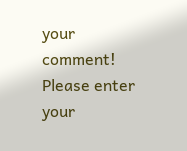your comment!
Please enter your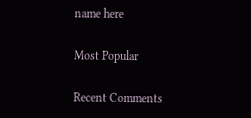name here

Most Popular

Recent Comments